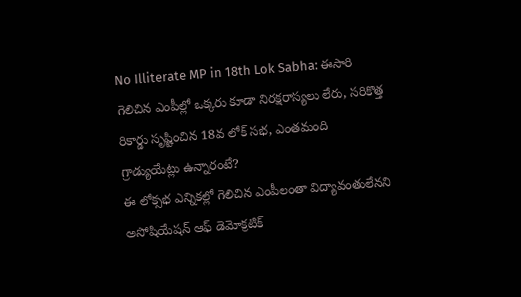No Illiterate MP in 18th Lok Sabha: ఈసారి గెలిచిన ఎంపీల్లో ఒక్కరు కూడా నిరక్షరాస్యలు లేరు, సరికొత్త రికార్డు సృష్టించిన 18వ లోక్ సభ, ఎంతమంది గ్రాడ్యుయేట్లు ఉన్నారంటే?
ఈ లోక్సభ ఎన్నికల్లో గెలిచిన ఎంపీలంతా విద్యావంతులేనని అసోషియేషన్ ఆఫ్ డెమోక్రటిక్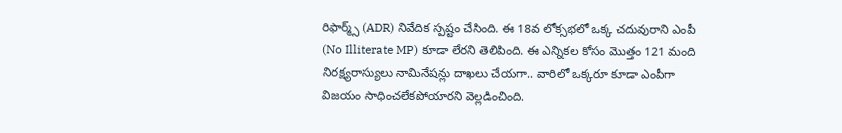రిఫార్మ్స్ (ADR) నివేదిక స్పష్టం చేసింది. ఈ 18వ లోక్సభలో ఒక్క చదువురాని ఎంపీ (No Illiterate MP) కూడా లేరని తెలిపింది. ఈ ఎన్నికల కోసం మొత్తం 121 మంది నిరక్ష్యరాస్యులు నామినేషన్లు దాఖలు చేయగా.. వారిలో ఒక్కరూ కూడా ఎంపీగా విజయం సాధించలేకపోయారని వెల్లడించింది.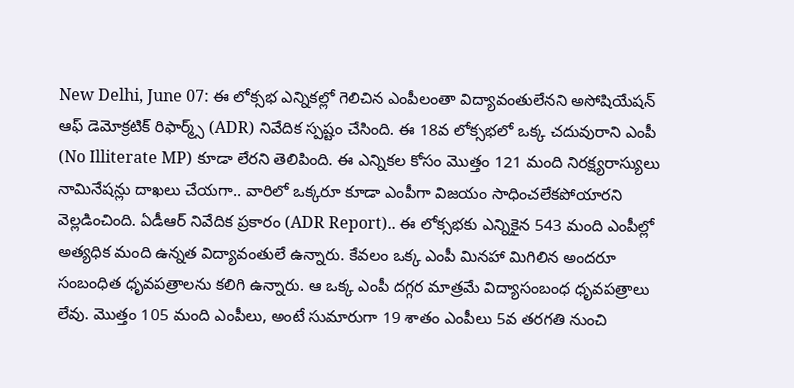New Delhi, June 07: ఈ లోక్సభ ఎన్నికల్లో గెలిచిన ఎంపీలంతా విద్యావంతులేనని అసోషియేషన్ ఆఫ్ డెమోక్రటిక్ రిఫార్మ్స్ (ADR) నివేదిక స్పష్టం చేసింది. ఈ 18వ లోక్సభలో ఒక్క చదువురాని ఎంపీ (No Illiterate MP) కూడా లేరని తెలిపింది. ఈ ఎన్నికల కోసం మొత్తం 121 మంది నిరక్ష్యరాస్యులు నామినేషన్లు దాఖలు చేయగా.. వారిలో ఒక్కరూ కూడా ఎంపీగా విజయం సాధించలేకపోయారని వెల్లడించింది. ఏడీఆర్ నివేదిక ప్రకారం (ADR Report).. ఈ లోక్సభకు ఎన్నికైన 543 మంది ఎంపీల్లో అత్యధిక మంది ఉన్నత విద్యావంతులే ఉన్నారు. కేవలం ఒక్క ఎంపీ మినహా మిగిలిన అందరూ సంబంధిత ధృవపత్రాలను కలిగి ఉన్నారు. ఆ ఒక్క ఎంపీ దగ్గర మాత్రమే విద్యాసంబంధ ధృవపత్రాలు లేవు. మొత్తం 105 మంది ఎంపీలు, అంటే సుమారుగా 19 శాతం ఎంపీలు 5వ తరగతి నుంచి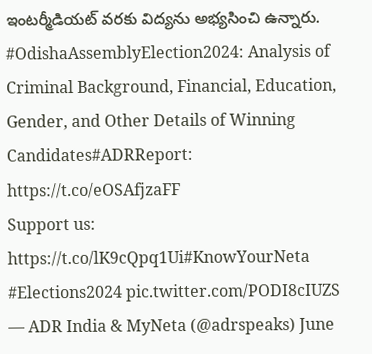ఇంటర్మీడియట్ వరకు విద్యను అభ్యసించి ఉన్నారు.
#OdishaAssemblyElection2024: Analysis of Criminal Background, Financial, Education, Gender, and Other Details of Winning Candidates#ADRReport: https://t.co/eOSAfjzaFF
Support us: https://t.co/lK9cQpq1Ui#KnowYourNeta #Elections2024 pic.twitter.com/PODI8cIUZS
— ADR India & MyNeta (@adrspeaks) June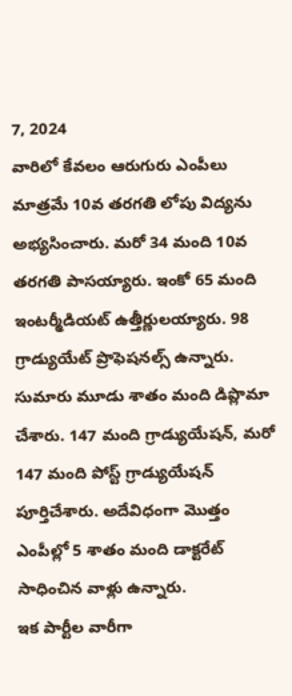7, 2024
వారిలో కేవలం ఆరుగురు ఎంపీలు మాత్రమే 10వ తరగతి లోపు విద్యను అభ్యసించారు. మరో 34 మంది 10వ తరగతి పాసయ్యారు. ఇంకో 65 మంది ఇంటర్మీడియట్ ఉత్తీర్ణులయ్యారు. 98 గ్రాడ్యుయేట్ ప్రొఫెషనల్స్ ఉన్నారు. సుమారు మూడు శాతం మంది డిప్లొమా చేశారు. 147 మంది గ్రాడ్యుయేషన్, మరో 147 మంది పోస్ట్ గ్రాడ్యుయేషన్ పూర్తిచేశారు. అదేవిధంగా మొత్తం ఎంపీల్లో 5 శాతం మంది డాక్టరేట్ సాధించిన వాళ్లు ఉన్నారు.
ఇక పార్టీల వారీగా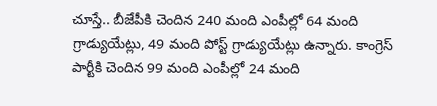చూస్తే.. బీజేపీకి చెందిన 240 మంది ఎంపీల్లో 64 మంది గ్రాడ్యుయేట్లు, 49 మంది పోస్ట్ గ్రాడ్యుయేట్లు ఉన్నారు. కాంగ్రెస్ పార్టీకి చెందిన 99 మంది ఎంపీల్లో 24 మంది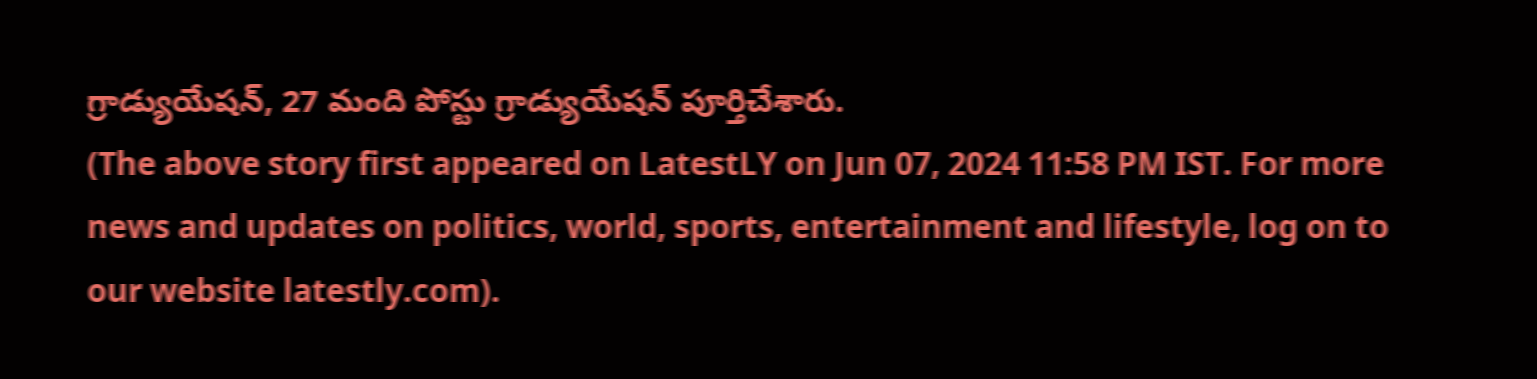గ్రాడ్యుయేషన్, 27 మంది పోస్టు గ్రాడ్యుయేషన్ పూర్తిచేశారు.
(The above story first appeared on LatestLY on Jun 07, 2024 11:58 PM IST. For more news and updates on politics, world, sports, entertainment and lifestyle, log on to our website latestly.com).